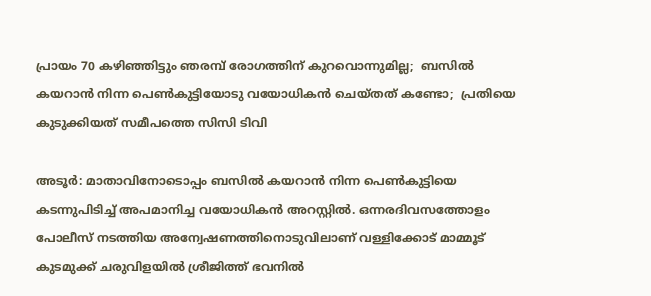പ്രായം 70 കഴിഞ്ഞിട്ടും ഞരമ്പ് രോഗത്തിന് കുറവൊന്നുമില്ല;  ബസില്‍ കയറാന്‍ നിന്ന പെണ്‍കുട്ടിയോടു വയോധികൻ ചെയ്തത് കണ്ടോ;  പ്രതിയെ കുടുക്കിയത് സമീപത്തെ സിസി ടിവി

അടൂര്‍: മാതാവിനോടൊപ്പം ബസില്‍ കയറാന്‍ നിന്ന പെണ്‍കുട്ടിയെ കടന്നുപിടിച്ച് അപമാനിച്ച വയോധികന്‍ അറസ്റ്റില്‍. ഒന്നരദിവസത്തോളം പോലീസ് നടത്തിയ അന്വേഷണത്തിനൊടുവിലാണ് വള്ളിക്കോട് മാമ്മൂട് കുടമുക്ക് ചരുവിളയില്‍ ശ്രീജിത്ത് ഭവനില്‍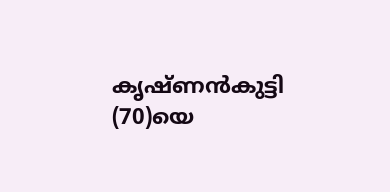കൃഷ്ണന്‍കുട്ടി (70)യെ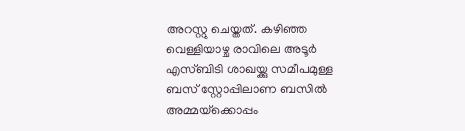അറസ്റ്റു ചെയ്തത്. കഴിഞ്ഞ വെള്ളിയാഴ്ച രാവിലെ അടൂര്‍ എസ്ബിടി ശാഖയ്ക്കു സമീപമുള്ള ബസ് സ്റ്റോപ്പിലാണ ബസില്‍ അമ്മയ്‌ക്കൊപ്പം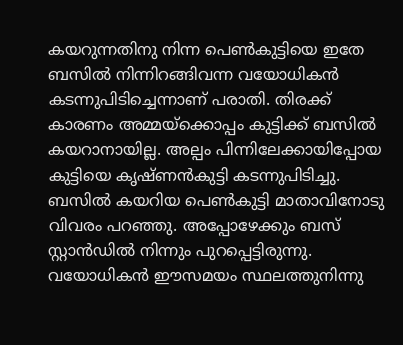കയറുന്നതിനു നിന്ന പെണ്‍കുട്ടിയെ ഇതേ ബസില്‍ നിന്നിറങ്ങിവന്ന വയോധികന്‍ കടന്നുപിടിച്ചെന്നാണ് പരാതി. തിരക്ക് കാരണം അമ്മയ്‌ക്കൊപ്പം കുട്ടിക്ക് ബസില്‍ കയറാനായില്ല. അല്പം പിന്നിലേക്കായിപ്പോയ കുട്ടിയെ കൃഷ്ണന്‍കുട്ടി കടന്നുപിടിച്ചു. ബസില്‍ കയറിയ പെണ്‍കുട്ടി മാതാവിനോടു വിവരം പറഞ്ഞു. അപ്പോഴേക്കും ബസ് സ്റ്റാന്‍ഡില്‍ നിന്നും പുറപ്പെട്ടിരുന്നു. വയോധികന്‍ ഈസമയം സ്ഥലത്തുനിന്നു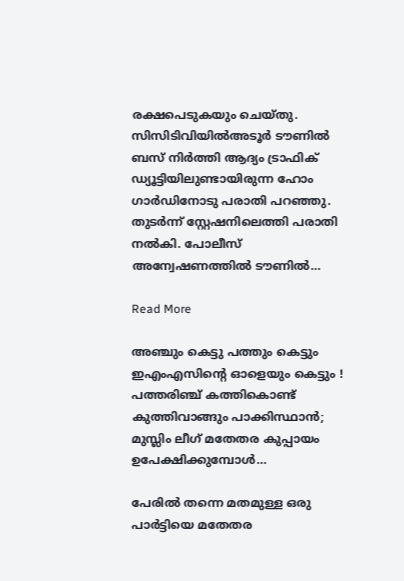രക്ഷപെടുകയും ചെയ്തു. സിസിടിവിയിൽഅടൂര്‍ ടൗണില്‍ ബസ് നിര്‍ത്തി ആദ്യം ട്രാഫിക് ഡ്യൂട്ടിയിലുണ്ടായിരുന്ന ഹോം ഗാര്‍ഡിനോടു പരാതി പറഞ്ഞു. തുടര്‍ന്ന് സ്റ്റേഷനിലെത്തി പരാതി നല്‍കി. പോലീസ് അന്വേഷണത്തില്‍ ടൗണില്‍…

Read More

അഞ്ചും കെട്ടു പത്തും കെട്ടും ഇഎംഎസിന്റെ ഓളെയും കെട്ടും ! പത്തരിഞ്ച് കത്തികൊണ്ട് കുത്തിവാങ്ങും പാക്കിസ്ഥാന്‍; മുസ്ലിം ലീഗ് മതേതര കുപ്പായം ഉപേക്ഷിക്കുമ്പോള്‍…

പേരില്‍ തന്നെ മതമുള്ള ഒരു പാര്‍ട്ടിയെ മതേതര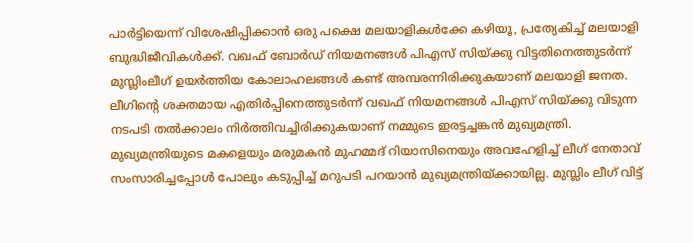പാര്‍ട്ടിയെന്ന് വിശേഷിപ്പിക്കാന്‍ ഒരു പക്ഷെ മലയാളികള്‍ക്കേ കഴിയൂ, പ്രത്യേകിച്ച് മലയാളി ബുദ്ധിജീവികള്‍ക്ക്. വഖഫ് ബോര്‍ഡ് നിയമനങ്ങള്‍ പിഎസ് സിയ്ക്കു വിട്ടതിനെത്തുടര്‍ന്ന് മുസ്ലിംലീഗ് ഉയര്‍ത്തിയ കോലാഹലങ്ങള്‍ കണ്ട് അമ്പരന്നിരിക്കുകയാണ് മലയാളി ജനത. ലീഗിന്റെ ശക്തമായ എതിര്‍പ്പിനെത്തുടര്‍ന്ന് വഖഫ് നിയമനങ്ങള്‍ പിഎസ് സിയ്ക്കു വിടുന്ന നടപടി തല്‍ക്കാലം നിര്‍ത്തിവച്ചിരിക്കുകയാണ് നമ്മുടെ ഇരട്ടച്ചങ്കന്‍ മുഖ്യമന്ത്രി. മുഖ്യമന്ത്രിയുടെ മകളെയും മരുമകന്‍ മുഹമ്മദ് റിയാസിനെയും അവഹേളിച്ച് ലീഗ് നേതാവ് സംസാരിച്ചപ്പോള്‍ പോലും കടുപ്പിച്ച് മറുപടി പറയാന്‍ മുഖ്യമന്ത്രിയ്ക്കായില്ല. മുസ്ലിം ലീഗ് വിട്ട്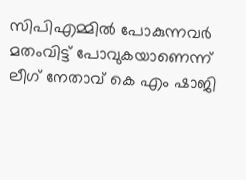സിപിഎമ്മില്‍ പോകുന്നവര്‍ മതംവിട്ട് പോവുകയാണെന്ന് ലീഗ് നേതാവ് കെ എം ഷാജി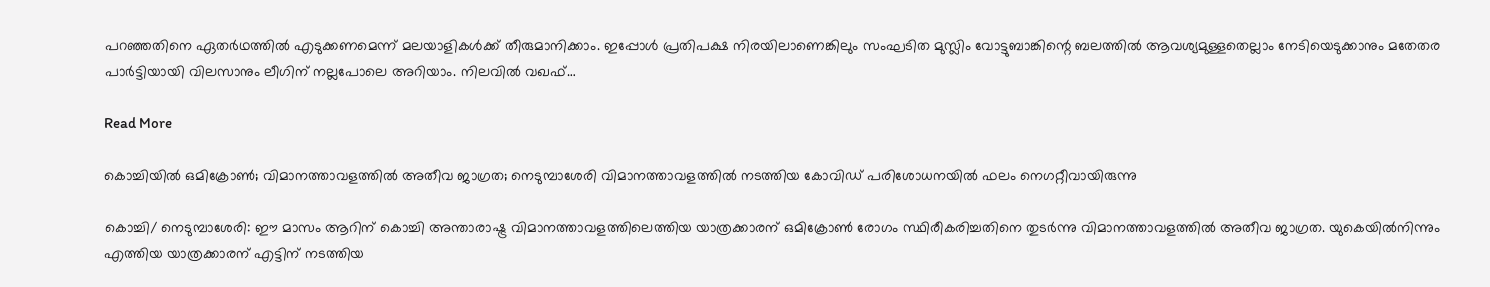പറഞ്ഞതിനെ ഏതര്‍ഥത്തില്‍ എടുക്കണമെന്ന് മലയാളികള്‍ക്ക് തീരുമാനിക്കാം. ഇപ്പോള്‍ പ്രതിപക്ഷ നിരയിലാണെങ്കിലും സംഘടിത മുസ്ലിം വോട്ടുബാങ്കിന്റെ ബലത്തില്‍ ആവശ്യമുള്ളതെല്ലാം നേടിയെടുക്കാനും മതേതര പാര്‍ട്ടിയായി വിലസാനും ലീഗിന് നല്ലപോലെ അറിയാം. നിലവില്‍ വഖഫ്…

Read More

കൊച്ചിയിൽ ഒമിക്രോൺ; വിമാനത്താവളത്തിൽ അതീവ ജാഗ്രത; നെടുമ്പാശേരി വിമാനത്താവളത്തിൽ നടത്തിയ കോവിഡ് പരിശോധനയിൽ ഫലം നെഗറ്റീവായിരുന്നു

കൊച്ചി/ നെടുമ്പാശേരി: ഈ മാസം ആറിന് കൊച്ചി അന്താരാഷ്ട്ര വിമാനത്താവളത്തിലെത്തിയ യാത്രക്കാരന് ഒമിക്രോണ്‍ രോഗം സ്ഥിരീകരിച്ചതിനെ തുടര്‍ന്നു വിമാനത്താവളത്തില്‍ അതീവ ജാഗ്രത. യുകെയില്‍നിന്നും എത്തിയ യാത്രക്കാരന് എട്ടിന് നടത്തിയ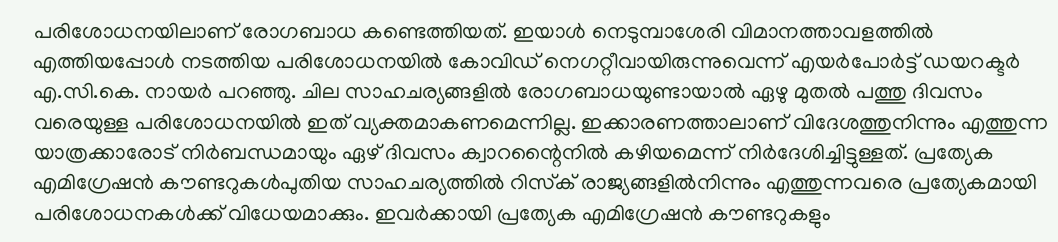പരിശോധനയിലാണ് രോഗബാധ കണ്ടെത്തിയത്. ഇയാള്‍ നെടുമ്പാശേരി വിമാനത്താവളത്തില്‍ എത്തിയപ്പോള്‍ നടത്തിയ പരിശോധനയില്‍ കോവിഡ് നെഗറ്റീവായിരുന്നുവെന്ന് എയര്‍പോര്‍ട്ട് ഡയറക്ടര്‍ എ.സി.കെ. നായര്‍ പറഞ്ഞു. ചില സാഹചര്യങ്ങളില്‍ രോഗബാധയുണ്ടായാല്‍ ഏഴു മുതല്‍ പത്തു ദിവസം വരെയുള്ള പരിശോധനയില്‍ ഇത് വ്യക്തമാകണമെന്നില്ല. ഇക്കാരണത്താലാണ് വിദേശത്തുനിന്നും എത്തുന്ന യാത്രക്കാരോട് നിര്‍ബന്ധമായും ഏഴ് ദിവസം ക്വാറന്റൈനില്‍ കഴിയമെന്ന് നിര്‍ദേശിച്ചിട്ടുള്ളത്. പ്രത്യേക എമിഗ്രേഷൻ കൗണ്ടറുകൾപുതിയ സാഹചര്യത്തില്‍ റിസ്‌ക് രാജ്യങ്ങളില്‍നിന്നും എത്തുന്നവരെ പ്രത്യേകമായി പരിശോധനകള്‍ക്ക് വിധേയമാക്കും. ഇവര്‍ക്കായി പ്രത്യേക എമിഗ്രേഷന്‍ കൗണ്ടറുകളും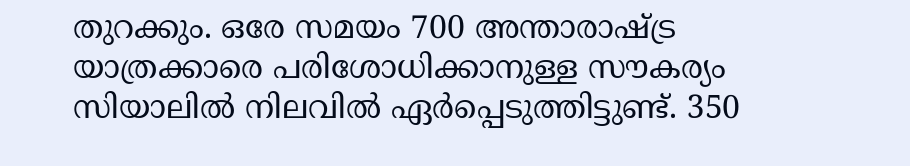തുറക്കും. ഒരേ സമയം 700 അന്താരാഷ്ട്ര യാത്രക്കാരെ പരിശോധിക്കാനുള്ള സൗകര്യം സിയാലില്‍ നിലവില്‍ ഏര്‍പ്പെടുത്തിട്ടുണ്ട്. 350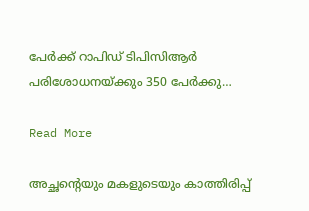പേര്‍ക്ക് റാപിഡ് ടിപിസിആര്‍ പരിശോധനയ്ക്കും 350 പേര്‍ക്കു…

Read More

അച്ഛന്‍റെയും മകളുടെയും കാത്തിരിപ്പ്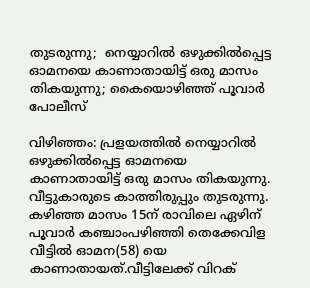തുടരുന്നു;  നെയ്യാറിൽ ഒഴുക്കിൽപ്പെട്ട ഓമനയെ കാണാതായിട്ട് ഒരു മാസം തികയുന്നു; കൈയൊഴിഞ്ഞ് പൂവാർ പോലീസ്

വിഴിഞ്ഞം: പ്രളയത്തിൽ നെയ്യാറിൽ ഒഴുക്കിൽപ്പെട്ട ഓമനയെ കാണാതായിട്ട് ഒരു മാസം തികയുന്നു. വീട്ടുകാരുടെ കാത്തിരുപ്പും തുടരുന്നു. കഴിഞ്ഞ മാസം 15ന് രാവിലെ ഏഴിന് പൂവാർ കഞ്ചാംപഴിഞ്ഞി തെക്കേവിള വീട്ടിൽ ഓമന(58) യെ കാണാതായത്.വീട്ടിലേക്ക് വിറക്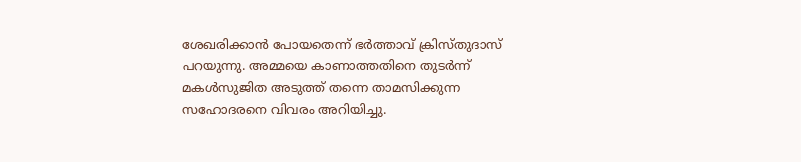ശേഖരിക്കാൻ പോയതെന്ന് ഭർത്താവ് ക്രിസ്തുദാസ് പറയുന്നു. അമ്മയെ കാണാത്തതിനെ തുടർന്ന് മകൾസുജിത അടുത്ത് തന്നെ താമസിക്കുന്ന സഹോദരനെ വിവരം അറിയിച്ചു.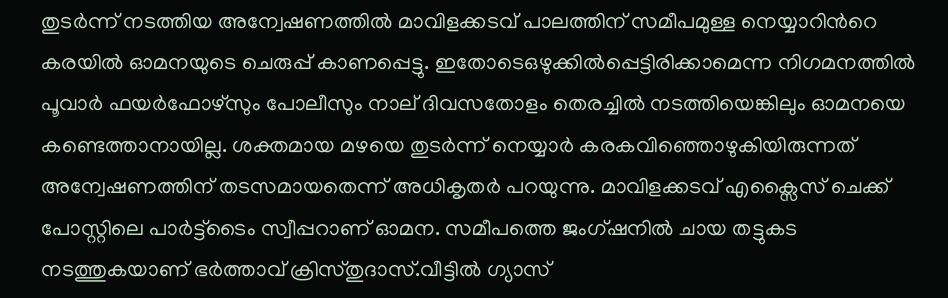തുടർന്ന് നടത്തിയ അന്വേഷണത്തിൽ മാവിളക്കടവ് പാലത്തിന് സമീപമുള്ള നെയ്യാറിന്‍റെ കരയിൽ ഓമനയുടെ ചെരുപ്പ് കാണപ്പെട്ടു. ഇതോടെഒഴുക്കിൽപ്പെട്ടിരിക്കാമെന്ന നിഗമനത്തിൽ പൂവാർ ഫയർഫോഴ്സും പോലീസും നാല് ദിവസതോളം തെരച്ചിൽ നടത്തിയെങ്കിലും ഓമനയെ കണ്ടെത്താനായില്ല. ശക്തമായ മഴയെ തുടർന്ന് നെയ്യാർ കരകവിഞ്ഞൊഴുകിയിരുന്നത് അന്വേഷണത്തിന് തടസമായതെന്ന് അധികൃതർ പറയുന്നു. മാവിളക്കടവ് എക്സൈസ് ചെക്ക് പോസ്റ്റിലെ പാർട്ട്ടൈം സ്വീപ്പറാണ് ഓമന. സമീപത്തെ ജംഗ്ഷനിൽ ചായ തട്ടുകട നടത്തുകയാണ് ഭർത്താവ് ക്രിസ്തുദാസ്.വീട്ടിൽ ഗ്യാസ്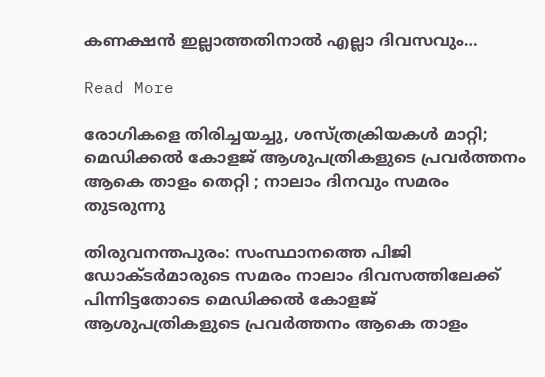കണക്ഷൻ ഇല്ലാത്തതിനാൽ എല്ലാ ദിവസവും…

Read More

രോഗികളെ തിരിച്ചയച്ചു, ശസ്ത്രക്രിയകൾ മാറ്റി; മെഡിക്കൽ കോളജ് ആശുപത്രികളുടെ പ്രവർത്തനം ആകെ താളം തെറ്റി ; നാലാം ദിനവും സമരം തുടരുന്നു

തിരുവനന്തപുരം: സംസ്ഥാനത്തെ പിജി ഡോക്ടർമാരുടെ സമരം നാലാം ദിവസത്തിലേക്ക് പിന്നിട്ടതോടെ മെഡിക്കൽ കോളജ് ആശുപത്രികളുടെ പ്രവർത്തനം ആകെ താളം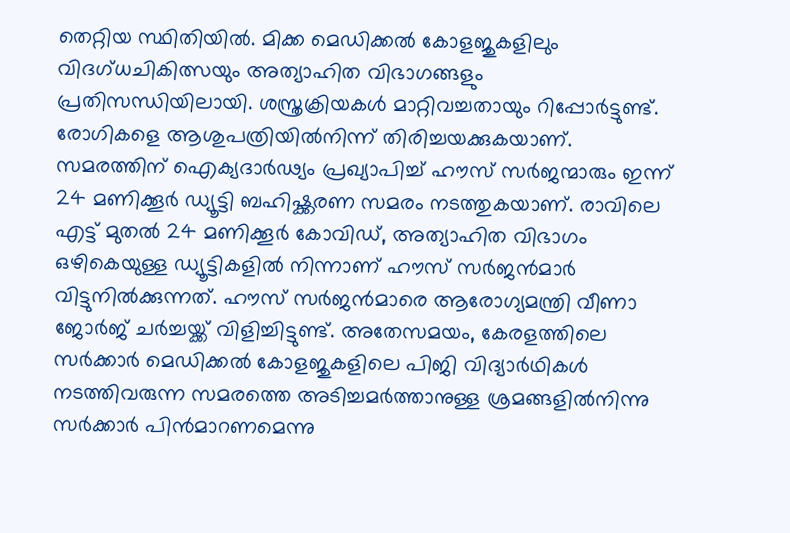തെറ്റിയ സ്ഥിതിയിൽ. മിക്ക മെഡിക്കൽ കോളജുകളിലും വിദഗ്ധചികിത്സയും അത്യാഹിത വിഭാഗങ്ങളും പ്രതിസന്ധിയിലായി. ശസ്ത്രക്രിയകൾ മാറ്റിവച്ചതായും റിപ്പോർട്ടുണ്ട്. രോഗികളെ ആശുപത്രിയിൽനിന്ന് തിരിച്ചയക്കുകയാണ്. സമരത്തിന് ഐക്യദാർഢ്യം പ്രഖ്യാപിച്ച് ഹൗസ് സർജന്മാരും ഇന്ന് 24 മണിക്കൂർ ഡ്യൂട്ടി ബഹിഷ്ക്കരണ സമരം നടത്തുകയാണ്. രാവിലെ എട്ട് മുതൽ 24 മണിക്കൂർ കോവി‍ഡ്, അത്യാഹിത വിഭാഗം ഒഴികെയുള്ള ഡ്യൂട്ടികളിൽ നിന്നാണ് ഹൗസ് സർജൻമാർ വിട്ടുനിൽക്കുന്നത്. ഹൗസ് സർജൻമാരെ ആരോഗ്യമന്ത്രി വീണാ ജോർജ് ചർച്ചയ്ക്ക് വിളിച്ചിട്ടുണ്ട്. അതേസമയം, കേരളത്തിലെ സർക്കാർ മെഡിക്കൽ കോളജുകളിലെ പിജി വിദ്യാർഥികൾ നടത്തിവരുന്ന സമരത്തെ അടിച്ചമർത്താനുള്ള ശ്രമങ്ങളിൽനിന്നു സർക്കാർ പിൻമാറണമെന്നു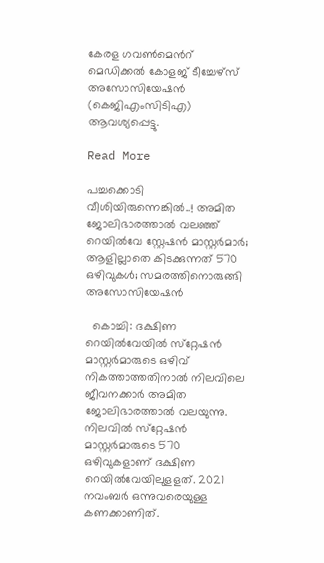കേരള ഗവണ്‍മെന്‍റ് മെഡിക്കൽ കോളജ് ടീച്ചേഴ്സ് അസോസിയേഷൻ (കെജിഎംസിടിഎ) ആവശ്യപ്പെട്ടു.

Read More

പച്ചക്കൊടി വീശിയിരുന്നെങ്കിൽ..! അമിത ജോലിഭാരത്താല്‍ വലഞ്ഞ് റെയിൽവേ സ്റ്റേഷന്‍ മാസ്റ്റർമാർ; ആളില്ലാതെ കിടക്കുന്നത് 570 ഒഴിവുകൾ; സമരത്തിനൊരുങ്ങി അസോസിയേഷൻ

  കൊച്ചി: ദക്ഷിണ റെയില്‍വേയില്‍ സ്‌റ്റേഷന്‍ മാസ്റ്റര്‍മാരുടെ ഒഴിവ് നികത്താത്തതിനാല്‍ നിലവിലെ ജീവനക്കാര്‍ അമിത ജോലിഭാരത്താല്‍ വലയുന്നു. നിലവില്‍ സ്‌റ്റേഷന്‍ മാസ്റ്റര്‍മാരുടെ 570 ഒഴിവുകളാണ് ദക്ഷിണ റെയില്‍വേയിലുളളത്. 2021 നവംബര്‍ ഒന്നുവരെയുള്ള കണക്കാണിത്.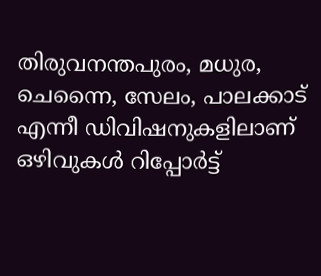തിരുവനന്തപുരം, മധുര, ചെന്നൈ, സേലം, പാലക്കാട് എന്നീ ഡിവിഷനുകളിലാണ് ഒഴിവുകള്‍ റിപ്പോര്‍ട്ട്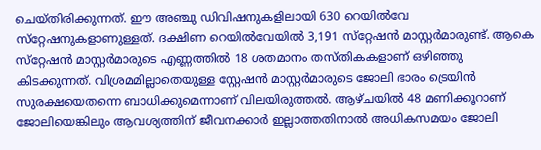ചെയ്തിരിക്കുന്നത്. ഈ അഞ്ചു ഡിവിഷനുകളിലായി 630 റെയില്‍വേ സ്‌റ്റേഷനുകളാണുള്ളത്. ദക്ഷിണ റെയില്‍വേയില്‍ 3,191 സ്‌റ്റേഷന്‍ മാസ്റ്റര്‍മാരുണ്ട്. ആകെ സ്‌റ്റേഷന്‍ മാസ്റ്റര്‍മാരുടെ എണ്ണത്തില്‍ 18 ശതമാനം തസ്തികകളാണ് ഒഴിഞ്ഞു കിടക്കുന്നത്. വിശ്രമമില്ലാതെയുള്ള സ്റ്റേഷന്‍ മാസ്റ്റര്‍മാരുടെ ജോലി ഭാരം ട്രെയിന്‍ സുരക്ഷയെതന്നെ ബാധിക്കുമെന്നാണ് വിലയിരുത്തല്‍. ആഴ്ചയില്‍ 48 മണിക്കൂറാണ് ജോലിയെങ്കിലും ആവശ്യത്തിന് ജീവനക്കാര്‍ ഇല്ലാത്തതിനാല്‍ അധികസമയം ജോലി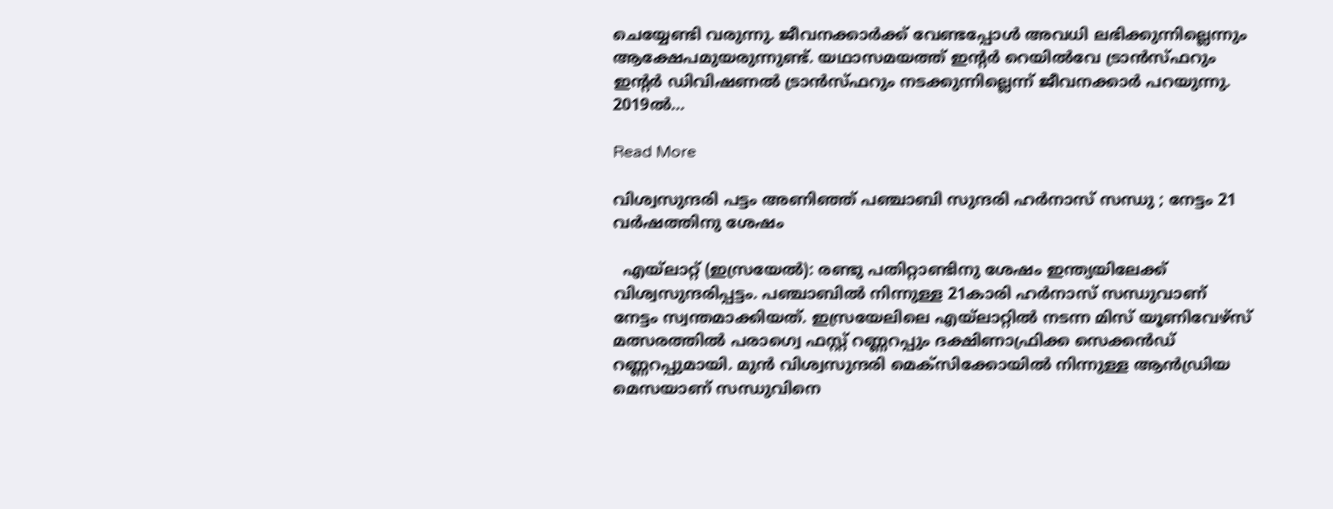ചെയ്യേണ്ടി വരുന്നു. ജീവനക്കാര്‍ക്ക് വേണ്ടപ്പോള്‍ അവധി ലഭിക്കുന്നില്ലെന്നും ആക്ഷേപമുയരുന്നുണ്ട്. യഥാസമയത്ത് ഇന്‍റര്‍ റെയില്‍വേ ട്രാന്‍സ്ഫറും ഇന്‍റര്‍ ഡിവിഷണല്‍ ട്രാന്‍സ്ഫറും നടക്കുന്നില്ലെന്ന് ജീവനക്കാര്‍ പറയുന്നു. 2019ല്‍…

Read More

വിശ്വസുന്ദരി പട്ടം അണിഞ്ഞ് പഞ്ചാബി സുന്ദരി ഹർ‌നാസ് സന്ധു ; നേട്ടം 21 വർഷത്തിനു ശേഷം

  എയ്‌ലാറ്റ് (ഇസ്രയേൽ): രണ്ടു പതിറ്റാണ്ടിനു ശേഷം ഇന്ത്യയിലേക്ക് വിശ്വസുന്ദരിപ്പട്ടം. പഞ്ചാബിൽ നിന്നുള്ള 21കാരി ഹർ‌നാസ് സന്ധുവാണ് നേട്ടം സ്വന്തമാക്കിയത്. ഇസ്രയേലിലെ എയ്‌ലാറ്റിൽ നടന്ന മിസ് യൂണിവേഴ്‌സ് മത്സരത്തിൽ പരാഗ്വെ ഫസ്റ്റ് റണ്ണറപ്പും ദക്ഷിണാഫ്രിക്ക സെക്കൻ‌ഡ് റണ്ണറപ്പുമായി. മുൻ വിശ്വസുന്ദരി മെക്സിക്കോയിൽ നിന്നുള്ള ആൻഡ്രിയ മെസയാണ് സന്ധുവിനെ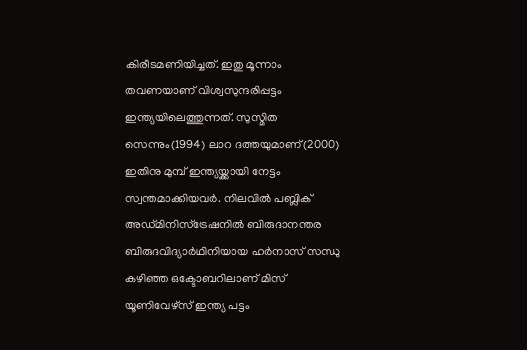കിരീടമണിയിച്ചത്. ഇതു മൂന്നാം തവണയാണ് വിശ്വസുന്ദരിപ്പട്ടം ഇന്ത്യയിലെത്തുന്നത്. സുസ്മിത സെന്നും(1994) ലാറ ദത്തയുമാണ്(2000) ഇതിനു മുമ്പ് ഇന്ത്യയ്ക്കായി നേട്ടം സ്വന്തമാക്കിയവർ. നിലവിൽ പബ്ലിക് അഡ്മിനിസ്ട്രേഷനിൽ ബിരുദാനന്തര ബിരുദവിദ്യാർഥിനിയായ ഹർനാസ് സന്ധു കഴിഞ്ഞ ഒക്ടോബറിലാണ് മിസ് യൂണിവേഴ്സ് ഇന്ത്യ പട്ടം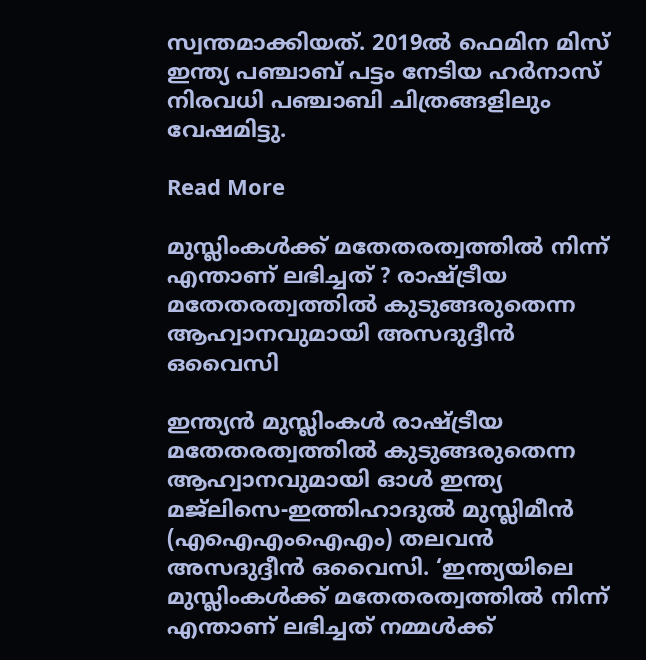സ്വന്തമാക്കി‍യത്. 2019ൽ ഫെമിന മിസ് ഇന്ത്യ പഞ്ചാബ് പട്ടം നേടിയ ഹർനാസ് നിരവധി പഞ്ചാബി ചിത്രങ്ങളിലും വേഷമിട്ടു.

Read More

മുസ്ലിംകള്‍ക്ക് മതേതരത്വത്തില്‍ നിന്ന് എന്താണ് ലഭിച്ചത് ? രാഷ്ട്രീയ മതേതരത്വത്തില്‍ കുടുങ്ങരുതെന്ന ആഹ്വാനവുമായി അസദുദ്ദീന്‍ ഒവൈസി

ഇന്ത്യന്‍ മുസ്ലിംകള്‍ രാഷ്ട്രീയ മതേതരത്വത്തില്‍ കുടുങ്ങരുതെന്ന ആഹ്വാനവുമായി ഓള്‍ ഇന്ത്യ മജ്‌ലിസെ-ഇത്തിഹാദുല്‍ മുസ്ലിമീന്‍ (എഐഎംഐഎം) തലവന്‍ അസദുദ്ദീന്‍ ഒവൈസി. ‘ഇന്ത്യയിലെ മുസ്ലിംകള്‍ക്ക് മതേതരത്വത്തില്‍ നിന്ന് എന്താണ് ലഭിച്ചത് നമ്മള്‍ക്ക്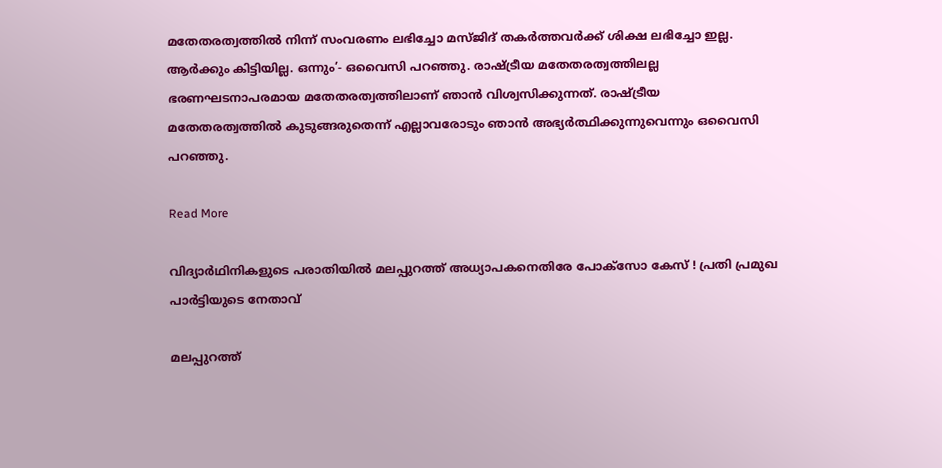മതേതരത്വത്തില്‍ നിന്ന് സംവരണം ലഭിച്ചോ മസ്ജിദ് തകര്‍ത്തവര്‍ക്ക് ശിക്ഷ ലഭിച്ചോ ഇല്ല. ആര്‍ക്കും കിട്ടിയില്ല. ഒന്നും’- ഒവൈസി പറഞ്ഞു. രാഷ്ട്രീയ മതേതരത്വത്തിലല്ല ഭരണഘടനാപരമായ മതേതരത്വത്തിലാണ് ഞാന്‍ വിശ്വസിക്കുന്നത്. രാഷ്ട്രീയ മതേതരത്വത്തില്‍ കുടുങ്ങരുതെന്ന് എല്ലാവരോടും ഞാന്‍ അഭ്യര്‍ത്ഥിക്കുന്നുവെന്നും ഒവൈസി പറഞ്ഞു.

Read More

വിദ്യാര്‍ഥിനികളുടെ പരാതിയില്‍ മലപ്പുറത്ത് അധ്യാപകനെതിരേ പോക്‌സോ കേസ് ! പ്രതി പ്രമുഖ പാര്‍ട്ടിയുടെ നേതാവ്

മലപ്പുറത്ത്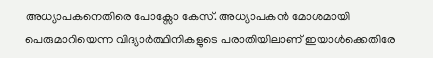അധ്യാപകനെതിരെ പോക്സോ കേസ്. അധ്യാപകന്‍ മോശമായി പെരുമാറിയെന്ന വിദ്യാര്‍ത്ഥിനികളുടെ പരാതിയിലാണ് ഇയാള്‍ക്കെതിരേ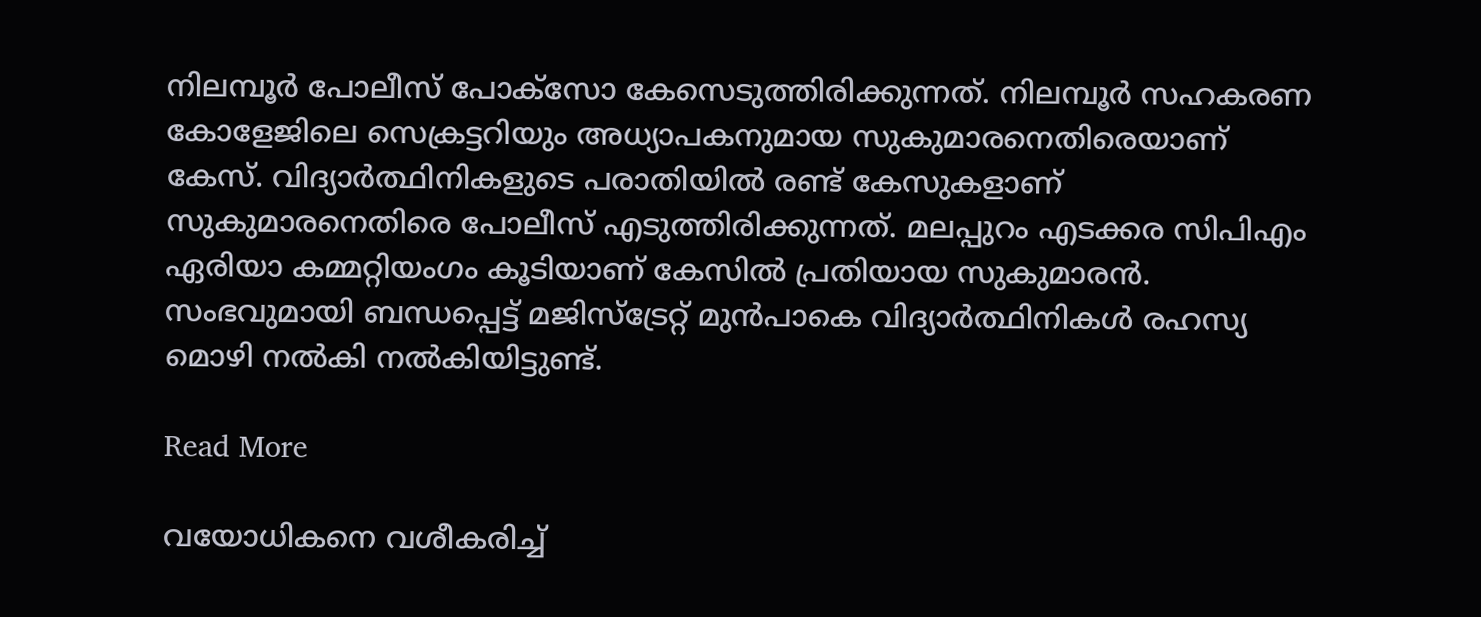നിലമ്പൂര്‍ പോലീസ് പോക്‌സോ കേസെടുത്തിരിക്കുന്നത്. നിലമ്പൂര്‍ സഹകരണ കോളേജിലെ സെക്രട്ടറിയും അധ്യാപകനുമായ സുകുമാരനെതിരെയാണ് കേസ്. വിദ്യാര്‍ത്ഥിനികളുടെ പരാതിയില്‍ രണ്ട് കേസുകളാണ് സുകുമാരനെതിരെ പോലീസ് എടുത്തിരിക്കുന്നത്. മലപ്പുറം എടക്കര സിപിഎം ഏരിയാ കമ്മറ്റിയംഗം കൂടിയാണ് കേസില്‍ പ്രതിയായ സുകുമാരന്‍. സംഭവുമായി ബന്ധപ്പെട്ട് മജിസ്ട്രേറ്റ് മുന്‍പാകെ വിദ്യാര്‍ത്ഥിനികള്‍ രഹസ്യ മൊഴി നല്‍കി നല്‍കിയിട്ടുണ്ട്.

Read More

വയോധികനെ വശീകരിച്ച്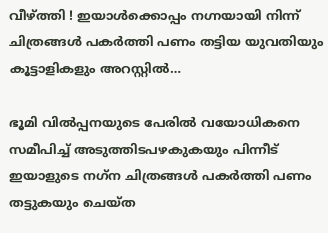വീഴ്ത്തി ! ഇയാള്‍ക്കൊപ്പം നഗ്നയായി നിന്ന് ചിത്രങ്ങള്‍ പകര്‍ത്തി പണം തട്ടിയ യുവതിയും കൂട്ടാളികളും അറസ്റ്റില്‍…

ഭൂമി വില്‍പ്പനയുടെ പേരില്‍ വയോധികനെ സമീപിച്ച് അടുത്തിടപഴകുകയും പിന്നീട് ഇയാളുടെ നഗ്‌ന ചിത്രങ്ങള്‍ പകര്‍ത്തി പണം തട്ടുകയും ചെയ്ത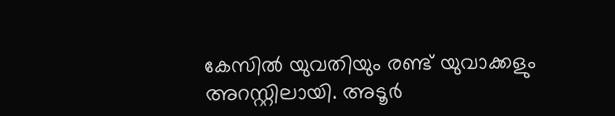കേസില്‍ യുവതിയും രണ്ട് യുവാക്കളും അറസ്റ്റിലായി. അടൂര്‍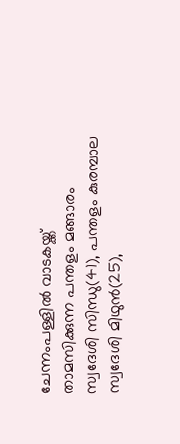ചേന്നംപള്ളില്‍ വാടകയ്ക്ക് താമസിക്കുന്ന പന്തളം മങ്ങാരം സ്വദേശി സിന്ധു(41), പന്തളം കുരമ്പാല സ്വദേശി മിഥുന്‍(25),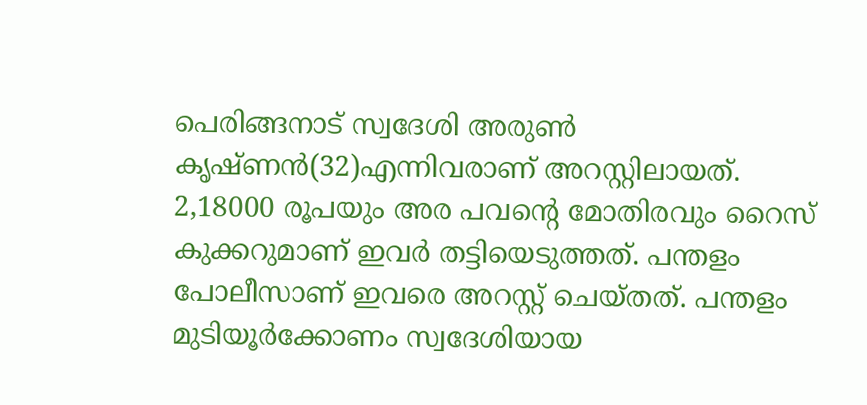പെരിങ്ങനാട് സ്വദേശി അരുണ്‍ കൃഷ്ണന്‍(32)എന്നിവരാണ് അറസ്റ്റിലായത്. 2,18000 രൂപയും അര പവന്റെ മോതിരവും റൈസ് കുക്കറുമാണ് ഇവര്‍ തട്ടിയെടുത്തത്. പന്തളം പോലീസാണ് ഇവരെ അറസ്റ്റ് ചെയ്തത്. പന്തളം മുടിയൂര്‍ക്കോണം സ്വദേശിയായ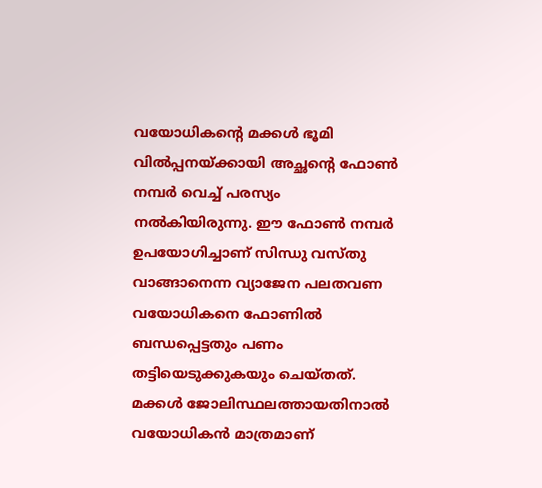വയോധികന്റെ മക്കള്‍ ഭൂമി വില്‍പ്പനയ്ക്കായി അച്ഛന്റെ ഫോണ്‍ നമ്പര്‍ വെച്ച് പരസ്യം നല്‍കിയിരുന്നു. ഈ ഫോണ്‍ നമ്പര്‍ ഉപയോഗിച്ചാണ് സിന്ധു വസ്തു വാങ്ങാനെന്ന വ്യാജേന പലതവണ വയോധികനെ ഫോണില്‍ ബന്ധപ്പെട്ടതും പണം തട്ടിയെടുക്കുകയും ചെയ്തത്. മക്കള്‍ ജോലിസ്ഥലത്തായതിനാല്‍ വയോധികന്‍ മാത്രമാണ്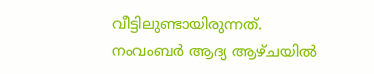വീട്ടിലുണ്ടായിരുന്നത്. നംവംബര്‍ ആദ്യ ആഴ്ചയില്‍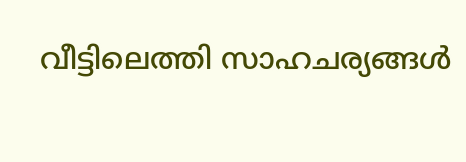വീട്ടിലെത്തി സാഹചര്യങ്ങള്‍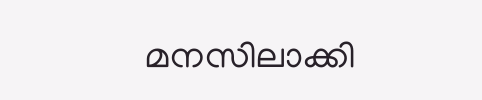മനസിലാക്കി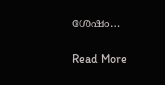ശേഷം…

Read More